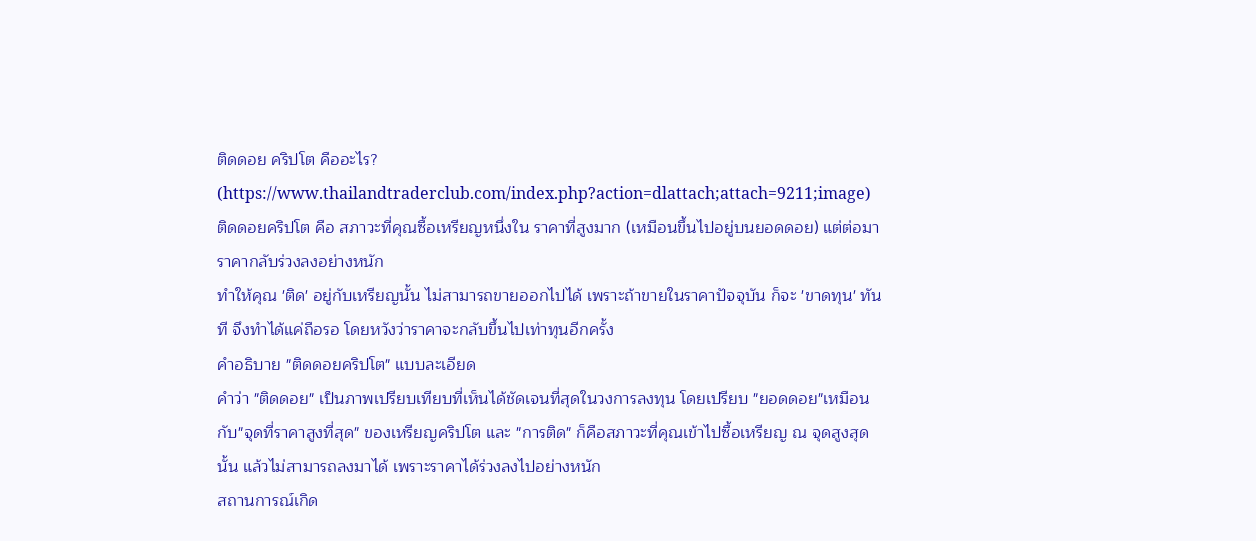ติดดอย คริปโต คืออะไร?
(https://www.thailandtraderclub.com/index.php?action=dlattach;attach=9211;image)
ติดดอยคริปโต คือ สภาวะที่คุณซื้อเหรียญหนึ่งใน ราคาที่สูงมาก (เหมือนขึ้นไปอยู่บนยอดดอย) แต่ต่อมาราคากลับร่วงลงอย่างหนัก
ทำให้คุณ 'ติด' อยู่กับเหรียญนั้น ไม่สามารถขายออกไปได้ เพราะถ้าขายในราคาปัจจุบัน ก็จะ 'ขาดทุน' ทันที จึงทำได้แค่ถือรอ โดยหวังว่าราคาจะกลับขึ้นไปเท่าทุนอีกครั้ง
คำอธิบาย "ติดดอยคริปโต" แบบละเอียด
คำว่า "ติดดอย" เป็นภาพเปรียบเทียบที่เห็นได้ชัดเจนที่สุดในวงการลงทุน โดยเปรียบ "ยอดดอย"เหมือนกับ"จุดที่ราคาสูงที่สุด" ของเหรียญคริปโต และ "การติด" ก็คือสภาวะที่คุณเข้าไปซื้อเหรียญ ณ จุดสูงสุดนั้น แล้วไม่สามารถลงมาได้ เพราะราคาได้ร่วงลงไปอย่างหนัก
สถานการณ์เกิด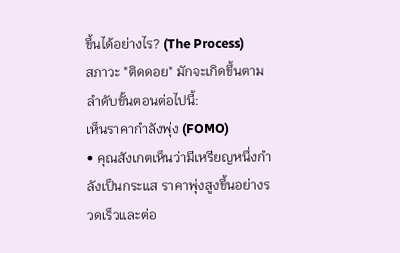ขึ้นได้อย่างไร? (The Process)
สภาวะ "ติดดอย" มักจะเกิดขึ้นตามลำดับขั้นตอนต่อไปนี้:
เห็นราคากำลังพุ่ง (FOMO)
• คุณสังเกตเห็นว่ามีเหรียญหนึ่งกำลังเป็นกระแส ราคาพุ่งสูงขึ้นอย่างรวดเร็วและต่อ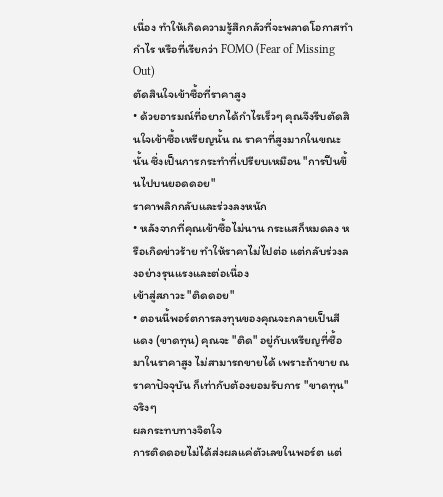เนื่อง ทำให้เกิดความรู้สึกกลัวที่จะพลาดโอกาสทำกำไร หรือที่เรียกว่า FOMO (Fear of Missing Out)
ตัดสินใจเข้าซื้อที่ราคาสูง
• ด้วยอารมณ์ที่อยากได้กำไรเร็วๆ คุณจึงรีบตัดสินใจเข้าซื้อเหรียญนั้น ณ ราคาที่สูงมากในขณะนั้น ซึ่งเป็นการกระทำที่เปรียบเหมือน "การปีนขึ้นไปบนยอดดอย"
ราคาพลิกกลับและร่วงลงหนัก
• หลังจากที่คุณเข้าซื้อไม่นาน กระแสก็หมดลง หรือเกิดข่าวร้าย ทำให้ราคาไม่ไปต่อ แต่กลับร่วงลงอย่างรุนแรงและต่อเนื่อง
เข้าสู่สภาวะ "ติดดอย"
• ตอนนี้พอร์ตการลงทุนของคุณจะกลายเป็นสีแดง (ขาดทุน) คุณจะ "ติด" อยู่กับเหรียญที่ซื้อมาในราคาสูง ไม่สามารถขายได้ เพราะถ้าขาย ณ ราคาปัจจุบัน ก็เท่ากับต้องยอมรับการ "ขาดทุน" จริงๆ
ผลกระทบทางจิตใจ
การติดดอยไม่ได้ส่งผลแค่ตัวเลขในพอร์ต แต่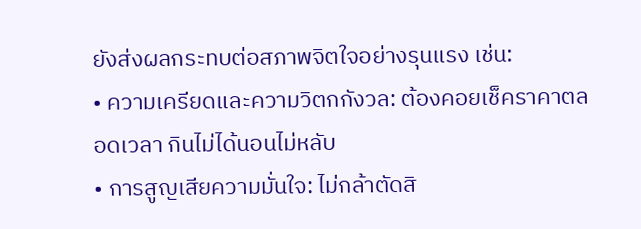ยังส่งผลกระทบต่อสภาพจิตใจอย่างรุนแรง เช่น:
• ความเครียดและความวิตกกังวล: ต้องคอยเช็คราคาตลอดเวลา กินไม่ได้นอนไม่หลับ
• การสูญเสียความมั่นใจ: ไม่กล้าตัดสิ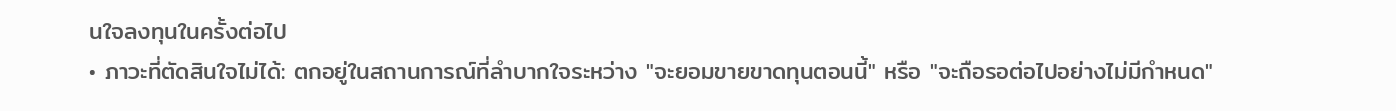นใจลงทุนในครั้งต่อไป
• ภาวะที่ตัดสินใจไม่ได้: ตกอยู่ในสถานการณ์ที่ลำบากใจระหว่าง "จะยอมขายขาดทุนตอนนี้" หรือ "จะถือรอต่อไปอย่างไม่มีกำหนด"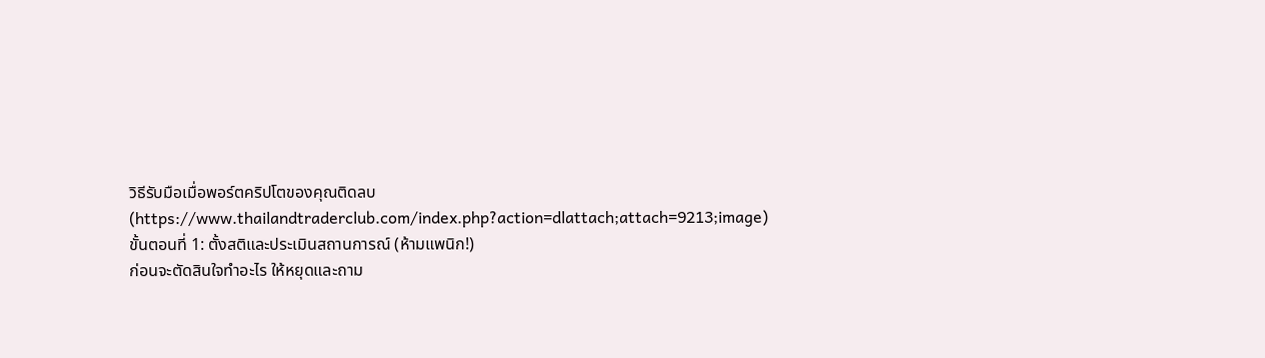วิธีรับมือเมื่อพอร์ตคริปโตของคุณติดลบ
(https://www.thailandtraderclub.com/index.php?action=dlattach;attach=9213;image)
ขั้นตอนที่ 1: ตั้งสติและประเมินสถานการณ์ (ห้ามแพนิก!)
ก่อนจะตัดสินใจทำอะไร ให้หยุดและถาม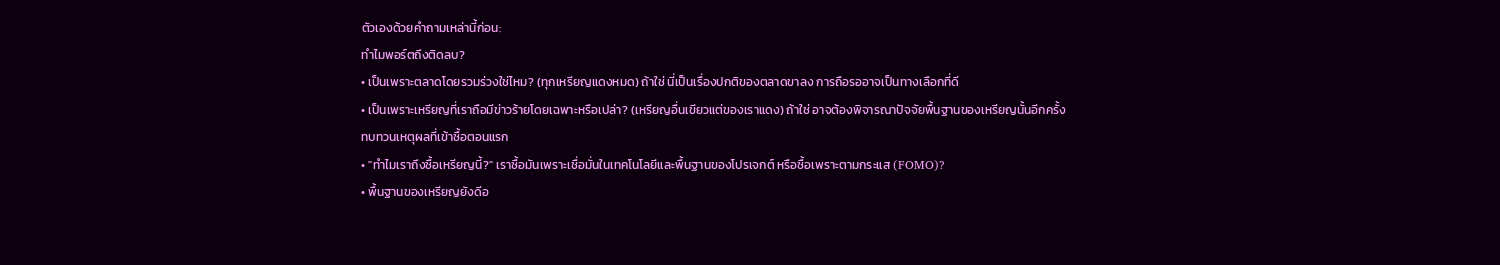ตัวเองด้วยคำถามเหล่านี้ก่อน:
ทำไมพอร์ตถึงติดลบ?
• เป็นเพราะตลาดโดยรวมร่วงใช่ไหม? (ทุกเหรียญแดงหมด) ถ้าใช่ นี่เป็นเรื่องปกติของตลาดขาลง การถือรออาจเป็นทางเลือกที่ดี
• เป็นเพราะเหรียญที่เราถือมีข่าวร้ายโดยเฉพาะหรือเปล่า? (เหรียญอื่นเขียวแต่ของเราแดง) ถ้าใช่ อาจต้องพิจารณาปัจจัยพื้นฐานของเหรียญนั้นอีกครั้ง
ทบทวนเหตุผลที่เข้าซื้อตอนแรก
• "ทำไมเราถึงซื้อเหรียญนี้?" เราซื้อมันเพราะเชื่อมั่นในเทคโนโลยีและพื้นฐานของโปรเจกต์ หรือซื้อเพราะตามกระแส (FOMO)?
• พื้นฐานของเหรียญยังดีอ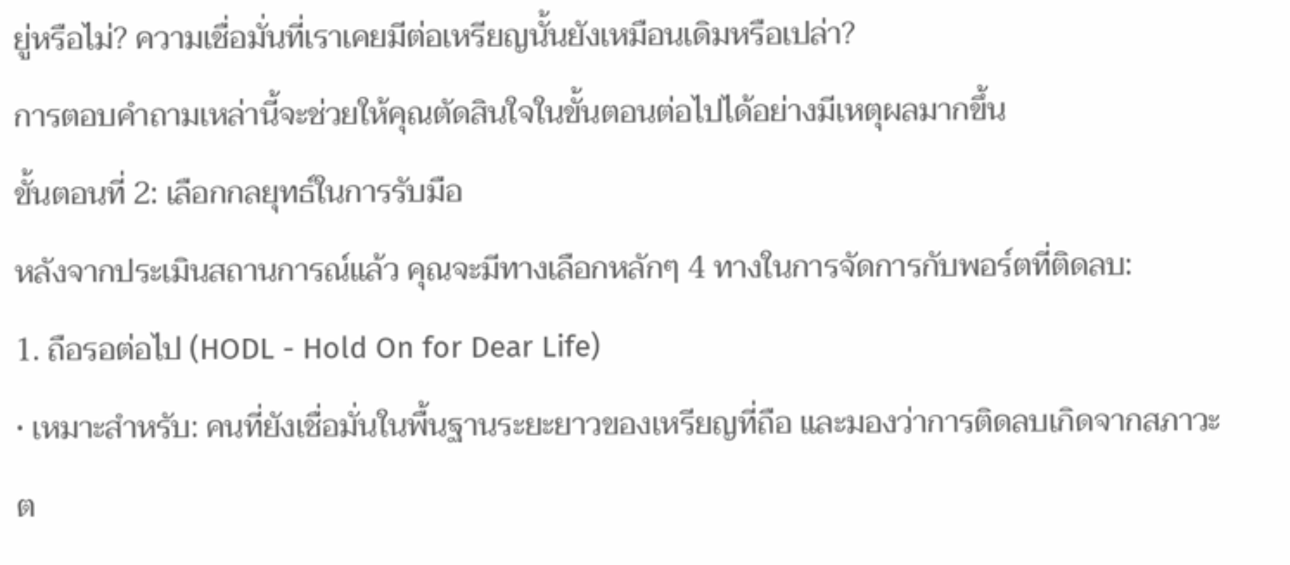ยู่หรือไม่? ความเชื่อมั่นที่เราเคยมีต่อเหรียญนั้นยังเหมือนเดิมหรือเปล่า?
การตอบคำถามเหล่านี้จะช่วยให้คุณตัดสินใจในขั้นตอนต่อไปได้อย่างมีเหตุผลมากขึ้น
ขั้นตอนที่ 2: เลือกกลยุทธ์ในการรับมือ
หลังจากประเมินสถานการณ์แล้ว คุณจะมีทางเลือกหลักๆ 4 ทางในการจัดการกับพอร์ตที่ติดลบ:
1. ถือรอต่อไป (HODL - Hold On for Dear Life)
• เหมาะสำหรับ: คนที่ยังเชื่อมั่นในพื้นฐานระยะยาวของเหรียญที่ถือ และมองว่าการติดลบเกิดจากสภาวะต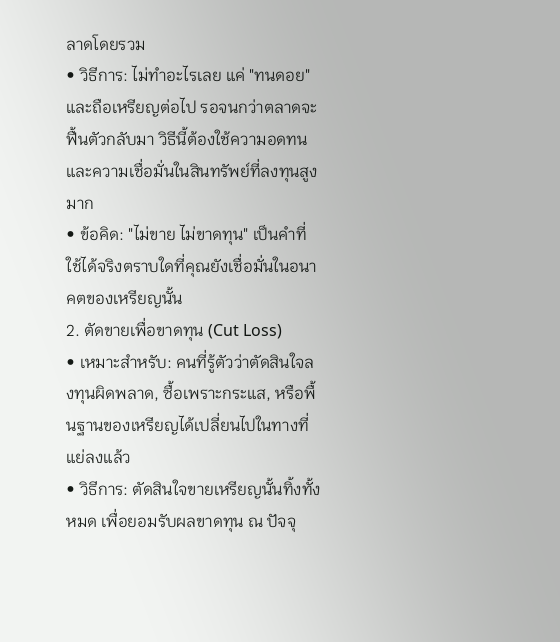ลาดโดยรวม
• วิธีการ: ไม่ทำอะไรเลย แค่ "ทนดอย" และถือเหรียญต่อไป รอจนกว่าตลาดจะฟื้นตัวกลับมา วิธีนี้ต้องใช้ความอดทนและความเชื่อมั่นในสินทรัพย์ที่ลงทุนสูงมาก
• ข้อคิด: "ไม่ขาย ไม่ขาดทุน" เป็นคำที่ใช้ได้จริงตราบใดที่คุณยังเชื่อมั่นในอนาคตของเหรียญนั้น
2. ตัดขายเพื่อขาดทุน (Cut Loss)
• เหมาะสำหรับ: คนที่รู้ตัวว่าตัดสินใจลงทุนผิดพลาด, ซื้อเพราะกระแส, หรือพื้นฐานของเหรียญได้เปลี่ยนไปในทางที่แย่ลงแล้ว
• วิธีการ: ตัดสินใจขายเหรียญนั้นทิ้งทั้งหมด เพื่อยอมรับผลขาดทุน ณ ปัจจุ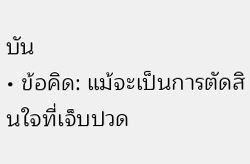บัน
• ข้อคิด: แม้จะเป็นการตัดสินใจที่เจ็บปวด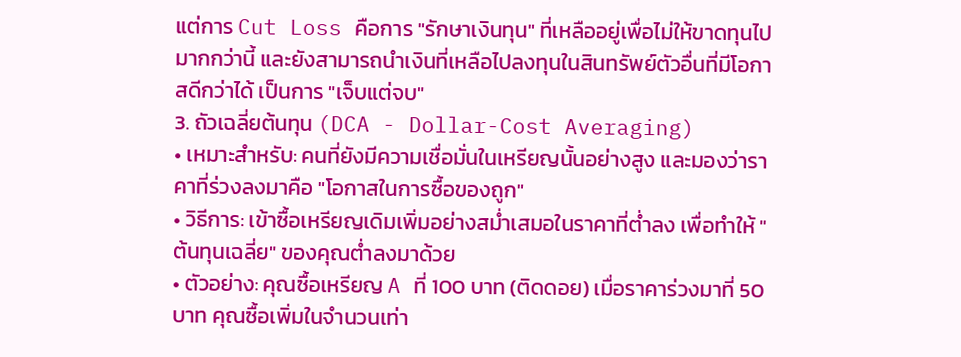แต่การ Cut Loss คือการ "รักษาเงินทุน" ที่เหลืออยู่เพื่อไม่ให้ขาดทุนไปมากกว่านี้ และยังสามารถนำเงินที่เหลือไปลงทุนในสินทรัพย์ตัวอื่นที่มีโอกาสดีกว่าได้ เป็นการ "เจ็บแต่จบ"
3. ถัวเฉลี่ยต้นทุน (DCA - Dollar-Cost Averaging)
• เหมาะสำหรับ: คนที่ยังมีความเชื่อมั่นในเหรียญนั้นอย่างสูง และมองว่าราคาที่ร่วงลงมาคือ "โอกาสในการซื้อของถูก"
• วิธีการ: เข้าซื้อเหรียญเดิมเพิ่มอย่างสม่ำเสมอในราคาที่ต่ำลง เพื่อทำให้ "ต้นทุนเฉลี่ย" ของคุณต่ำลงมาด้วย
• ตัวอย่าง: คุณซื้อเหรียญ A ที่ 100 บาท (ติดดอย) เมื่อราคาร่วงมาที่ 50 บาท คุณซื้อเพิ่มในจำนวนเท่า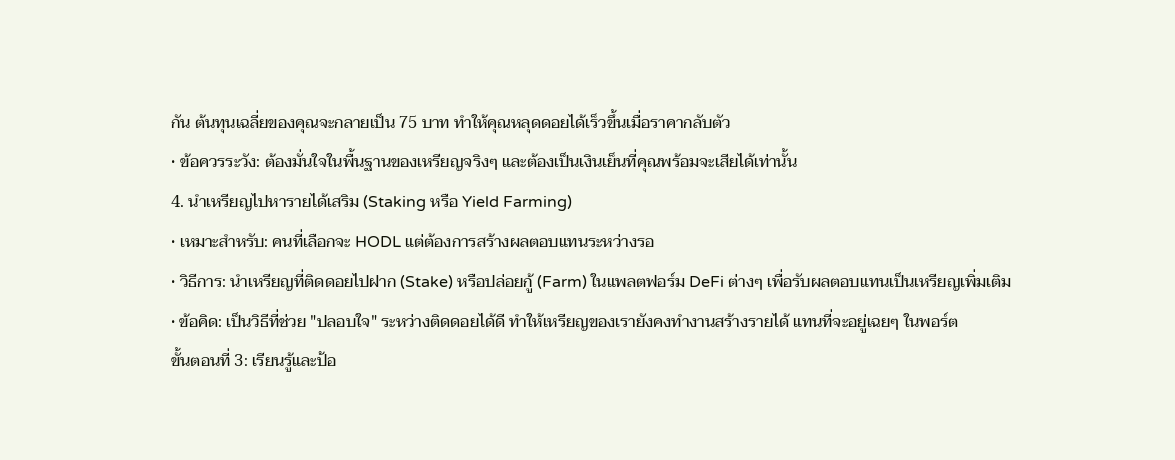กัน ต้นทุนเฉลี่ยของคุณจะกลายเป็น 75 บาท ทำให้คุณหลุดดอยได้เร็วขึ้นเมื่อราคากลับตัว
• ข้อควรระวัง: ต้องมั่นใจในพื้นฐานของเหรียญจริงๆ และต้องเป็นเงินเย็นที่คุณพร้อมจะเสียได้เท่านั้น
4. นำเหรียญไปหารายได้เสริม (Staking หรือ Yield Farming)
• เหมาะสำหรับ: คนที่เลือกจะ HODL แต่ต้องการสร้างผลตอบแทนระหว่างรอ
• วิธีการ: นำเหรียญที่ติดดอยไปฝาก (Stake) หรือปล่อยกู้ (Farm) ในแพลตฟอร์ม DeFi ต่างๆ เพื่อรับผลตอบแทนเป็นเหรียญเพิ่มเติม
• ข้อคิด: เป็นวิธีที่ช่วย "ปลอบใจ" ระหว่างติดดอยได้ดี ทำให้เหรียญของเรายังคงทำงานสร้างรายได้ แทนที่จะอยู่เฉยๆ ในพอร์ต
ขั้นตอนที่ 3: เรียนรู้และป้อ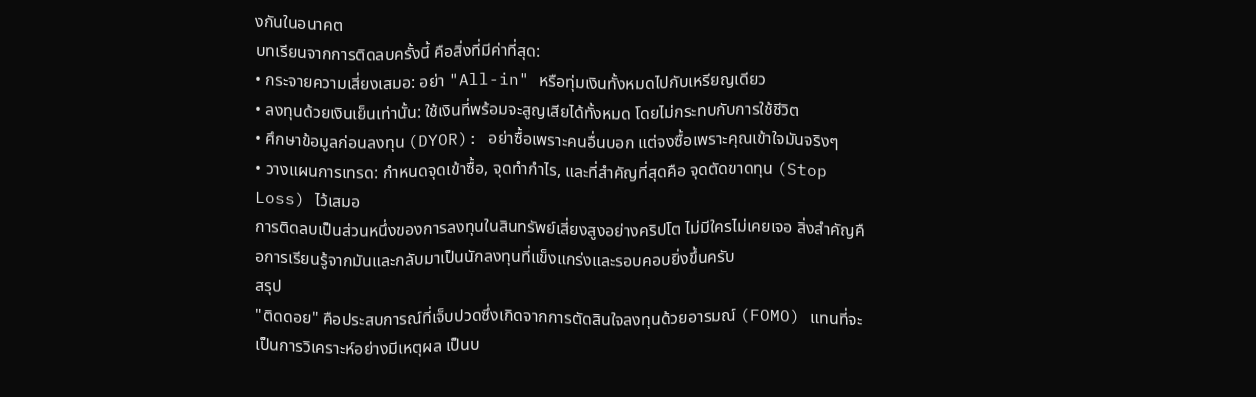งกันในอนาคต
บทเรียนจากการติดลบครั้งนี้ คือสิ่งที่มีค่าที่สุด:
• กระจายความเสี่ยงเสมอ: อย่า "All-in" หรือทุ่มเงินทั้งหมดไปกับเหรียญเดียว
• ลงทุนด้วยเงินเย็นเท่านั้น: ใช้เงินที่พร้อมจะสูญเสียได้ทั้งหมด โดยไม่กระทบกับการใช้ชีวิต
• ศึกษาข้อมูลก่อนลงทุน (DYOR): อย่าซื้อเพราะคนอื่นบอก แต่จงซื้อเพราะคุณเข้าใจมันจริงๆ
• วางแผนการเทรด: กำหนดจุดเข้าซื้อ, จุดทำกำไร, และที่สำคัญที่สุดคือ จุดตัดขาดทุน (Stop Loss) ไว้เสมอ
การติดลบเป็นส่วนหนึ่งของการลงทุนในสินทรัพย์เสี่ยงสูงอย่างคริปโต ไม่มีใครไม่เคยเจอ สิ่งสำคัญคือการเรียนรู้จากมันและกลับมาเป็นนักลงทุนที่แข็งแกร่งและรอบคอบยิ่งขึ้นครับ
สรุป
"ติดดอย" คือประสบการณ์ที่เจ็บปวดซึ่งเกิดจากการตัดสินใจลงทุนด้วยอารมณ์ (FOMO) แทนที่จะเป็นการวิเคราะห์อย่างมีเหตุผล เป็นบ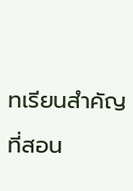ทเรียนสำคัญที่สอน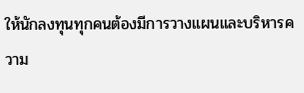ให้นักลงทุนทุกคนต้องมีการวางแผนและบริหารความ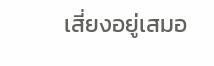เสี่ยงอยู่เสมอ